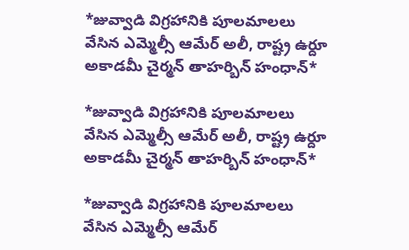*జువ్వాడి విగ్రహానికి పూలమాలలు వేసిన ఎమ్మెల్సీ ఆమేర్ అలీ, రాష్ట్ర ఉర్దూ అకాడమీ చైర్మన్ తాహర్బిన్ హంధాన్*

*జువ్వాడి విగ్రహానికి పూలమాలలు వేసిన ఎమ్మెల్సీ ఆమేర్ అలీ, రాష్ట్ర ఉర్దూ అకాడమీ చైర్మన్ తాహర్బిన్ హంధాన్*

*జువ్వాడి విగ్రహానికి పూలమాలలు వేసిన ఎమ్మెల్సీ ఆమేర్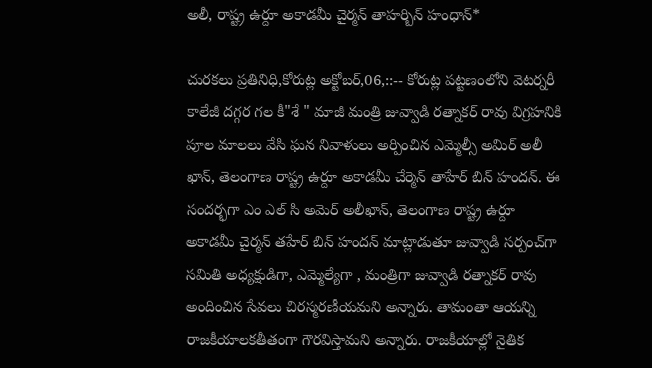అలీ, రాష్ట్ర ఉర్దూ అకాడమీ చైర్మన్ తాహర్బిన్ హంధాన్*

చురకలు ప్రతినిధి,కోరుట్ల అక్టోబర్,06,::-- కోరుట్ల పట్టణంలోని వెటర్నరీ కాలేజీ దగ్గర గల కీ"శే " మాజీ మంత్రి జువ్వాడి రత్నాకర్ రావు విగ్రహనికి పూల మాలలు వేసి ఘన నివాళులు అర్పించిన ఎమ్మెల్సీ అమిర్ అలీ ఖాన్, తెలంగాణ రాష్ట్ర ఉర్దూ అకాడమీ చేర్మెన్ తాహేర్ బిన్ హందన్. ఈ సందర్భగా ఎం ఎల్ సి అమెర్ అలీఖాన్, తెలంగాణ రాష్ట్ర ఉర్దూ అకాడమీ చైర్మన్ తహేర్ బిన్ హందన్ మాట్లాడుతూ జువ్వాడి సర్పంచ్‌గా సమితి అధ్యక్షుడిగా, ఎమ్మెల్యేగా , మంత్రిగా జువ్వాడి రత్నాకర్‌ రావు అందించిన సేవలు చిరస్మరణీయమని అన్నారు. తామంతా ఆయన్ని రాజకీయాలకతీతంగా గౌరవిస్తామని అన్నారు. రాజకీయాల్లో నైతిక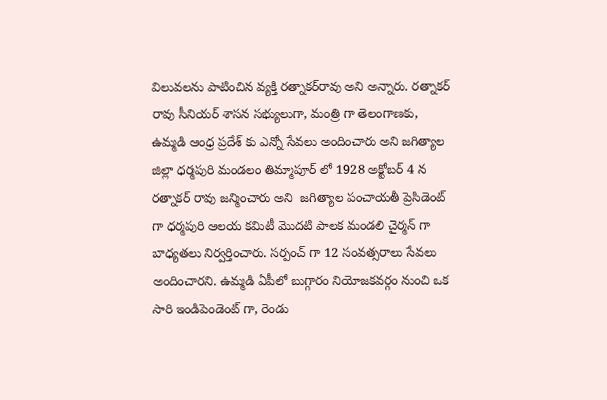విలువలను పాటించిన వ్యక్తి రత్నాకర్‌రావు అని అన్నారు. రత్నాకర్ రావు సీనియర్ శాసన సభ్యులుగా, మంత్రి గా తెలంగాణకు, ఉమ్మడి ఆంధ్ర ప్రదేశ్ కు ఎన్నో సేవలు అందించారు అని జగిత్యాల జిల్లా ధర్మపురి మండలం తిమ్మాపూర్ లో 1928 అక్టోబర్ 4 న రత్నాకర్ రావు జన్మించారు అని  జగిత్యాల పంచాయతీ ప్రెసిడెంట్ గా ధర్మపురి ఆలయ కమిటీ మొదటి పాలక మండలి చైర్మన్ గా బాధ్యతలు నిర్వర్తించారు. సర్పంచ్ గా 12 సంవత్సరాలు సేవలు అందించారని. ఉమ్మడి ఏపీలో బుగ్గారం నియోజకవర్గం నుంచి ఒక సారి ఇండిపెండెంట్ గా, రెండు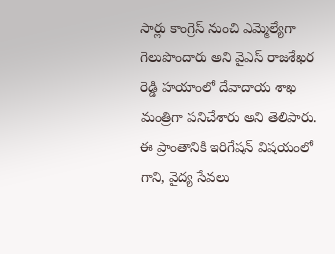సార్లు కాంగ్రెస్ నుంచి ఎమ్మెల్యేగా గెలుపొందారు అని వైఎస్ రాజశేఖర రెడ్డి హయాంలో దేవాదాయ శాఖ మంత్రిగా పనిచేశారు అని తెలిపారు. ఈ ప్రాంతానికి ఇరిగేషన్ విషయంలో గాని, వైద్య సేవలు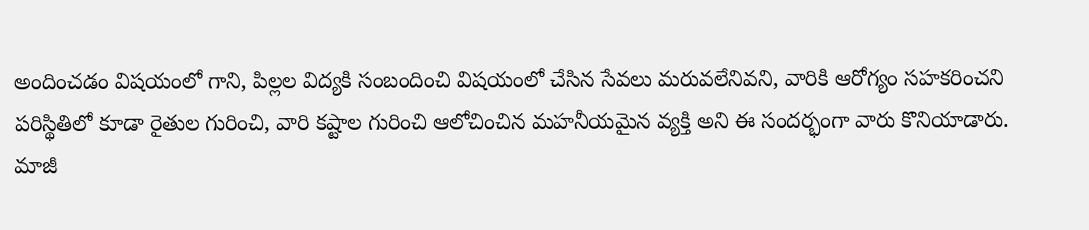అందించడం విషయంలో గాని, పిల్లల విద్యకి సంబందించి విషయంలో చేసిన సేవలు మరువలేనివని, వారికి ఆరోగ్యం సహకరించని పరిస్థితిలో కూడా రైతుల గురించి, వారి కష్టాల గురించి ఆలోచించిన మహనీయమైన వ్యక్తి అని ఈ సందర్భంగా వారు కొనియాడారు.
మాజీ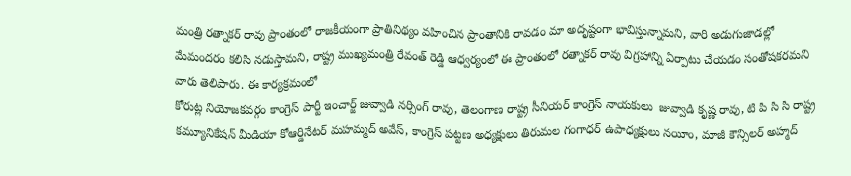మంత్రి రత్నాకర్ రావు ప్రాంతంలో రాజకీయంగా ప్రాతినిథ్యం వహించిన ప్రాంతానికి రావడం మా అదృష్టంగా భావిస్తున్నామని, వారి అడుగుజాడల్లో మేమందరం కలిసి నడుస్తామని, రాష్ట్ర ముఖ్యమంత్రి రేవంత్ రెడ్డి ఆధ్వర్యంలో ఈ ప్రాంతంలో రత్నాకర్ రావు విగ్రహాన్ని ఏర్పాటు చేయడం సంతోషకరమని వారు తెలిపారు. ఈ కార్యక్రమంలో
కోరుట్ల నియోజకవర్గం కాంగ్రెస్ పార్టీ ఇంచార్జ్ జువ్వాడి నర్సింగ్ రావు, తెలంగాణ రాష్ట్ర సీనియర్ కాంగ్రెస్ నాయకులు  జువ్వాడి కృష్ణ రావు, టి పి సి సి రాష్ట్ర కమ్యూనికేషన్ మీడియా కోఆర్డినేటర్ మహమ్మద్ అవేస్, కాంగ్రెస్ పట్టణ అధ్యక్షులు తిరుమల గంగాధర్ ఉపాధ్యక్షులు నయీం, మాజీ కౌన్సిలర్ అహ్మద్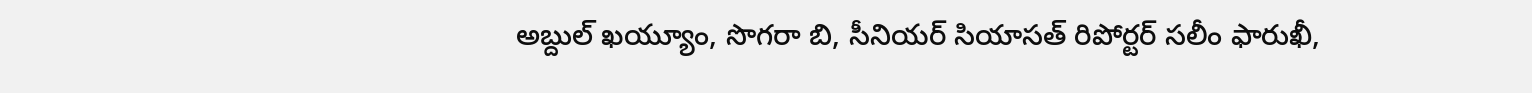అబ్దుల్ ఖయ్యూం, సొగరా బి, సీనియర్ సియాసత్ రిపోర్టర్ సలీం ఫారుఖీ,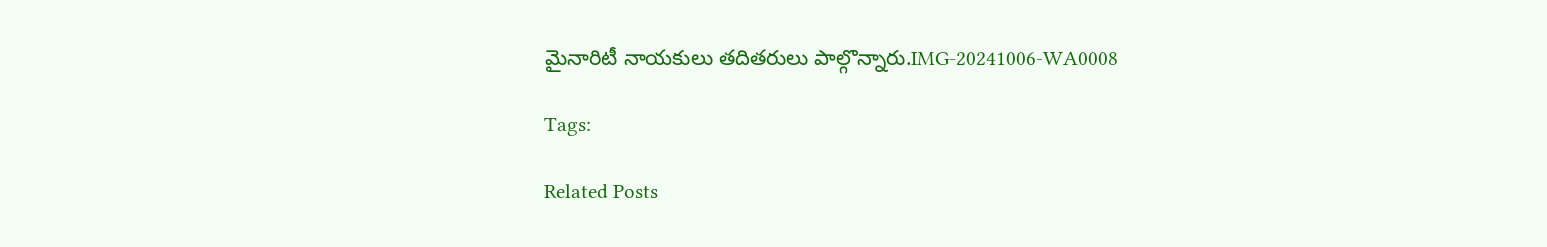మైనారిటీ నాయకులు తదితరులు పాల్గొన్నారు.IMG-20241006-WA0008

Tags:

Related Posts